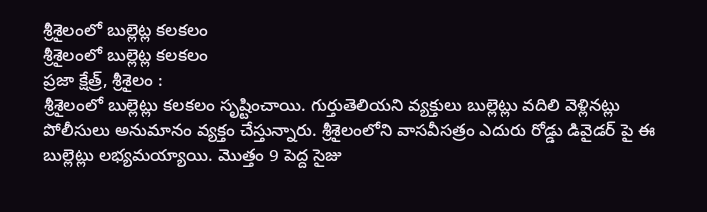శ్రీశైలంలో బుల్లెట్ల కలకలం
శ్రీశైలంలో బుల్లెట్ల కలకలం
ప్రజా క్షేత్ర్, శ్రీశైలం :
శ్రీశైలంలో బుల్లెట్లు కలకలం సృష్టించాయి. గుర్తుతెలియని వ్యక్తులు బుల్లెట్లు వదిలి వెళ్లినట్లు పోలీసులు అనుమానం వ్యక్తం చేస్తున్నారు. శ్రీశైలంలోని వాసవీసత్రం ఎదురు రోడ్డు డివైడర్ పై ఈ బుల్లెట్లు లభ్యమయ్యాయి. మొత్తం 9 పెద్ద సైజు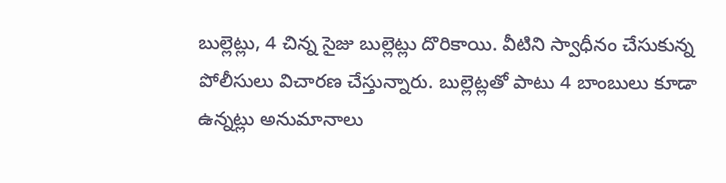బుల్లెట్లు, 4 చిన్న సైజు బుల్లెట్లు దొరికాయి. వీటిని స్వాధీనం చేసుకున్న పోలీసులు విచారణ చేస్తున్నారు. బుల్లెట్లతో పాటు 4 బాంబులు కూడా ఉన్నట్లు అనుమానాలు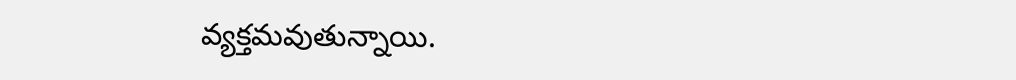వ్యక్తమవుతున్నాయి.